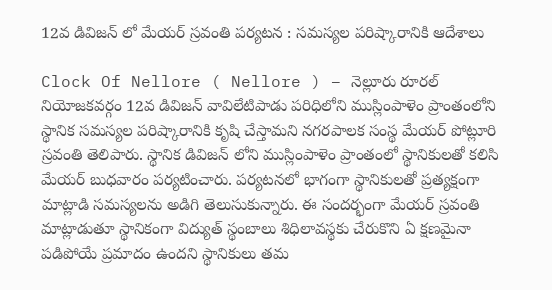12వ డివిజన్ లో మేయర్ స్రవంతి పర్యటన : సమస్యల పరిష్కారానికి ఆదేశాలు

Clock Of Nellore ( Nellore ) – నెల్లూరు రూరల్ నియోజకవర్గం 12వ డివిజన్ వావిలేటిపాడు పరిధిలోని ముస్లింపాళెం ప్రాంతంలోని స్థానిక సమస్యల పరిష్కారానికి కృషి చేస్తామని నగరపాలక సంస్థ మేయర్ పోట్లూరి స్రవంతి తెలిపారు. స్థానిక డివిజన్ లోని ముస్లింపాళెం ప్రాంతంలో స్థానికులతో కలిసి మేయర్ బుధవారం పర్యటించారు. పర్యటనలో భాగంగా స్థానికులతో ప్రత్యక్షంగా మాట్లాడి సమస్యలను అడిగి తెలుసుకున్నారు. ఈ సందర్భంగా మేయర్ స్రవంతి మాట్లాడుతూ స్థానికంగా విద్యుత్ స్థంబాలు శిధిలావస్థకు చేరుకొని ఏ క్షణమైనా పడిపోయే ప్రమాదం ఉందని స్థానికులు తమ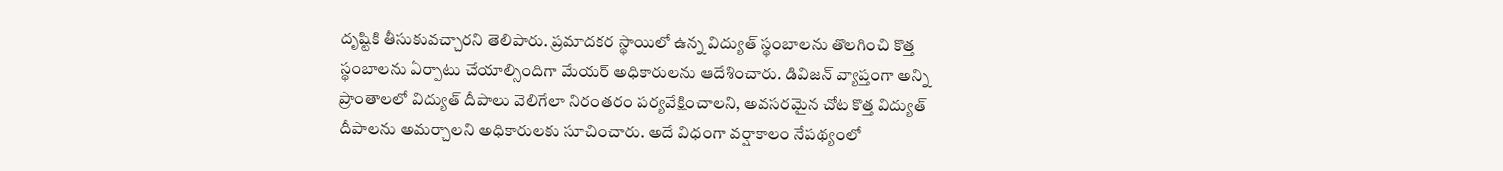దృష్టికి తీసుకువచ్చారని తెలిపారు. ప్రమాదకర స్థాయిలో ఉన్న విద్యుత్ స్థంబాలను తొలగించి కొత్త స్థంబాలను ఏర్పాటు చేయాల్సిందిగా మేయర్ అధికారులను ఆదేశించారు. డివిజన్ వ్యాప్తంగా అన్ని ప్రాంతాలలో విద్యుత్ దీపాలు వెలిగేలా నిరంతరం పర్యవేక్షించాలని, అవసరమైన చోట కొత్త విద్యుత్ దీపాలను అమర్చాలని అధికారులకు సూచించారు. అదే విధంగా వర్షాకాలం నేపథ్యంలో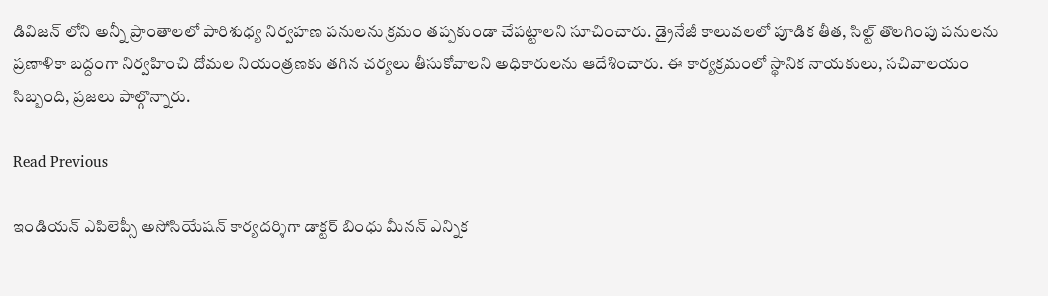డివిజన్ లోని అన్నీ ప్రాంతాలలో పారిశుధ్య నిర్వహణ పనులను క్రమం తప్పకుండా చేపట్టాలని సూచించారు. డ్రైనేజీ కాలువలలో పూడిక తీత, సిల్ట్ తొలగింపు పనులను ప్రణాళికా బద్దంగా నిర్వహించి దోమల నియంత్రణకు తగిన చర్యలు తీసుకోవాలని అధికారులను ఆదేశించారు. ఈ కార్యక్రమంలో స్థానిక నాయకులు, సచివాలయం సిబ్బంది, ప్రజలు పాల్గొన్నారు.

Read Previous

ఇండియన్ ఎపిలెప్సీ అసోసియేషన్ కార్యదర్శిగా డాక్టర్ బింధు మీనన్ ఎన్నిక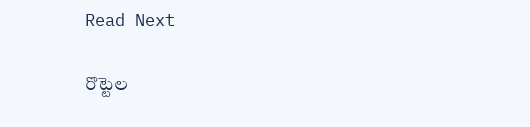Read Next

రొట్టెల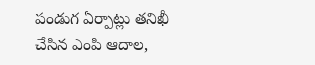పండుగ ఏర్పాట్లు తనిఖీ చేసిన ఎంపి ఆదాల,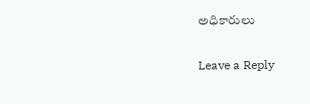అధికారులు

Leave a Reply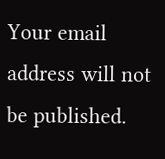Your email address will not be published.